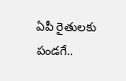ఏపీ రైతులకు పండగే..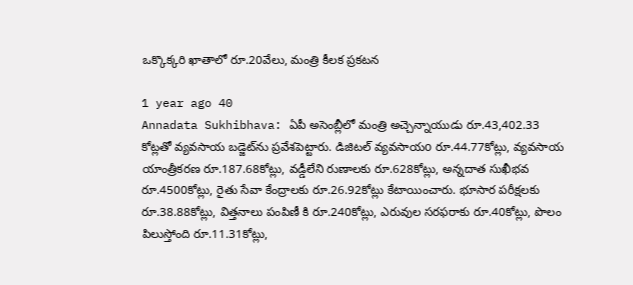ఒక్కొక్కరి ఖాతాలో రూ.20వేలు, మంత్రి కీలక ప్రకటన

1 year ago 40
Annadata Sukhibhava: ఏపీ అసెంబ్లీలో మంత్రి అచ్చెన్నాయుడు రూ.43,402.33 కోట్లతో వ్యవసాయ బడ్జెట్‌ను ప్రవేశపెట్టారు. డిజిటల్ వ్యవసాయo రూ.44.77కోట్లు, వ్యవసాయ యాంత్రీకరణ రూ.187.68కోట్లు, వడ్డీలేని రుణాలకు రూ.628కోట్లు, అన్నదాత సుఖీభవ రూ.4500కోట్లు, రైతు సేవా కేంద్రాలకు రూ.26.92కోట్లు కేటాయించారు. భూసార పరీక్షలకు రూ.38.88కోట్లు, విత్తనాలు పంపిణీ కి రూ.240కోట్లు, ఎరువుల సరఫరాకు రూ.40కోట్లు, పొలం పిలుస్తోంది రూ.11.31కోట్లు,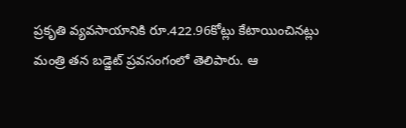ప్రకృతి వ్యవసాయానికి రూ.422.96కోట్లు కేటాయించినట్లు మంత్రి తన బడ్జెట్ ప్రవసంగంలో తెలిపారు. ఆ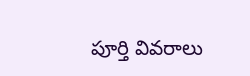పూర్తి వివరాలు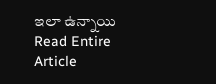ఇలా ఉన్నాయి
Read Entire Article